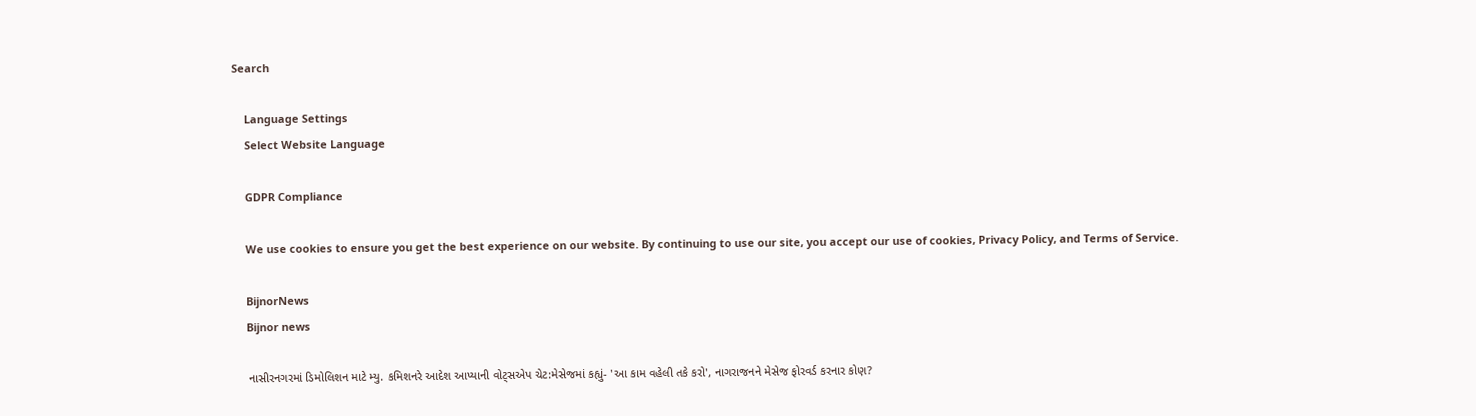Search

    Language Settings
    Select Website Language

    GDPR Compliance

    We use cookies to ensure you get the best experience on our website. By continuing to use our site, you accept our use of cookies, Privacy Policy, and Terms of Service.

    BijnorNews
    Bijnor news

    નાસીરનગરમાં ડિમોલિશન માટે મ્યુ. કમિશનરે આદેશ આપ્યાની વોટ્સએપ ચેટ:મેસેજમાં કહ્યું- 'આ કામ વહેલી તકે કરો', નાગરાજનને મેસેજ ફોરવર્ડ કરનાર કોણ?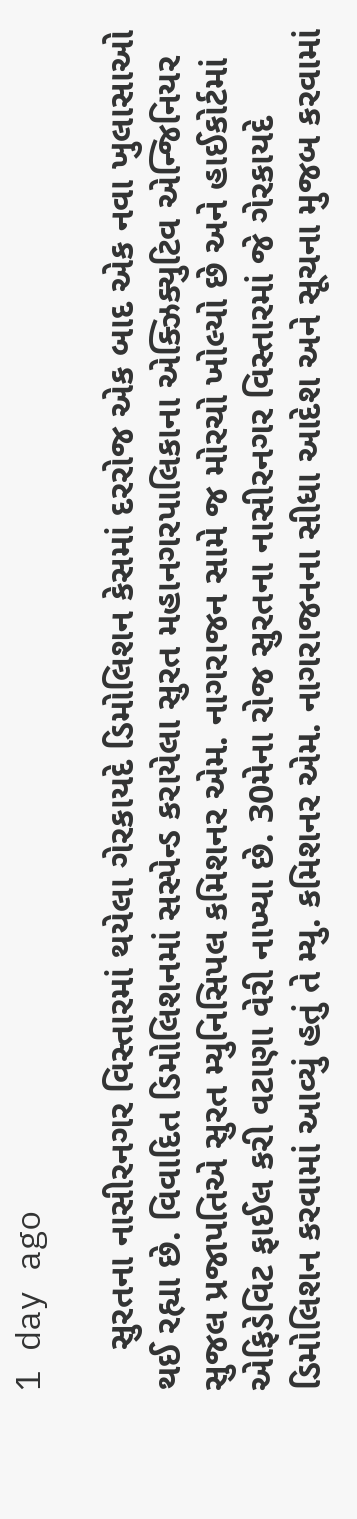1 day ago

    સુરતના નાસીરનગર વિસ્તારમાં થયેલા ગેરકાયદે ડિમોલિશન કેસમાં દરરોજ એક બાદ એક નવા ખુલાસાઓ થઈ રહ્યા છે. વિવાદિત ડિમોલિશનમાં સસ્પેન્ડ કરાયેલા સુરત મહાનગરપાલિકાના એક્ઝિક્યુટિવ એન્જિનિયર સુજલ પ્રજાપતિએ સુરત મ્યુનિસિપલ કમિશનર એમ. નાગરાજન સામે જ મોરચો ખોલ્યો છે અને હાઈકોર્ટમાં એફિડેવિટ ફાઈલ કરી વટાણા વેરી નાખ્યા છે. 30મેના રોજ સુરતના નાસીરનગર વિસ્તારમાં જે ગેરકાયદે ડિમોલિશન કરવામાં આવ્યું હતું તે મ્યુ. કમિશનર એમ. નાગરાજનના સીધા આદેશ અને સૂચના મુજબ કરવામાં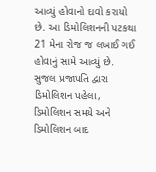આવ્યું હોવાનો દાવો કરાયો છે. આ ડિમોલિશનની પટકથા 21 મેના રોજ જ લખાઈ ગઈ હોવાનું સામે આવ્યું છે. સુજલ પ્રજાપતિ દ્વારા ડિમોલિશન પહેલા, ડિમોલિશન સમયે અને ડિમોલિશન બાદ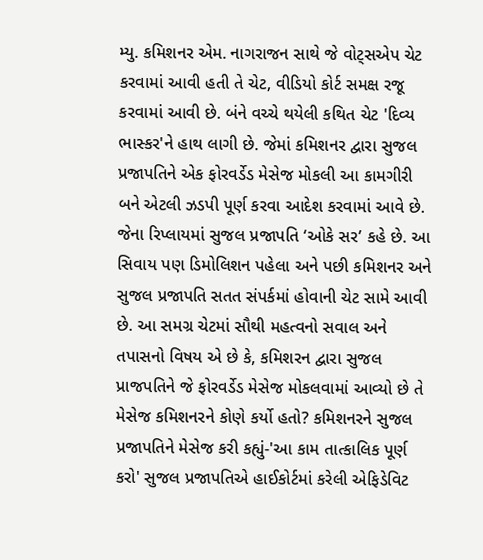મ્યુ. કમિશનર એમ. નાગરાજન સાથે જે વોટ્સએપ ચેટ કરવામાં આવી હતી તે ચેટ, વીડિયો કોર્ટ સમક્ષ રજૂ કરવામાં આવી છે. બંને વચ્ચે થયેલી કથિત ચેટ 'દિવ્ય ભાસ્કર'ને હાથ લાગી છે. જેમાં કમિશનર દ્વારા સુજલ પ્રજાપતિને એક ફોરવર્ડેડ મેસેજ મોકલી આ કામગીરી બને એટલી ઝડપી પૂર્ણ કરવા આદેશ કરવામાં આવે છે. જેના રિપ્લાયમાં સુજલ પ્રજાપતિ ‘ઓકે સર’ કહે છે. આ સિવાય પણ ડિમોલિશન પહેલા અને પછી કમિશનર અને સુજલ પ્રજાપતિ સતત સંપર્કમાં હોવાની ચેટ સામે આવી છે. આ સમગ્ર ચેટમાં સૌથી મહત્વનો સવાલ અને તપાસનો વિષય એ છે કે, કમિશરન દ્વારા સુજલ પ્રાજપતિને જે ફોરવર્ડેડ મેસેજ મોકલવામાં આવ્યો છે તે મેસેજ કમિશનરને કોણે કર્યો હતો? કમિશનરને સુજલ પ્રજાપતિને મેસેજ કરી કહ્યું-'આ કામ તાત્કાલિક પૂર્ણ કરો' સુજલ પ્રજાપતિએ હાઈકોર્ટમાં કરેલી એફિડેવિટ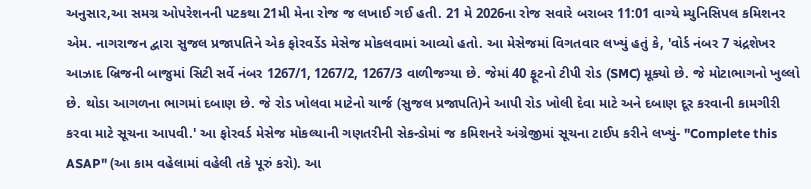અનુસાર,આ સમગ્ર ઓપરેશનની પટકથા 21મી મેના રોજ જ લખાઈ ગઈ હતી. 21 મે 2026ના રોજ સવારે બરાબર 11:01 વાગ્યે મ્યુનિસિપલ કમિશનર એમ. નાગરાજન દ્વારા સુજલ પ્રજાપતિને એક ફોરવર્ડેડ મેસેજ મોકલવામાં આવ્યો હતો. આ મેસેજમાં વિગતવાર લખ્યું હતું કે, 'વોર્ડ નંબર 7 ચંદ્રશેખર આઝાદ બ્રિજની બાજુમાં સિટી સર્વે નંબર 1267/1, 1267/2, 1267/3 વાળીજગ્યા છે. જેમાં 40 ફૂટનો ટીપી રોડ (SMC) મૂક્યો છે. જે મોટાભાગનો ખુલ્લો છે. થોડા આગળના ભાગમાં દબાણ છે. જે રોડ ખોલવા માટેનો ચાર્જ (સુજલ પ્રજાપતિ)ને આપી રોડ ખોલી દેવા માટે અને દબાણ દૂર કરવાની કામગીરી કરવા માટે સૂચના આપવી.' આ ફોરવર્ડ મેસેજ મોકલ્યાની ગણતરીની સેકન્ડોમાં જ કમિશનરે અંગ્રેજીમાં સૂચના ટાઈપ કરીને લખ્યું- "Complete this ASAP" (આ કામ વહેલામાં વહેલી તકે પૂરું કરો). આ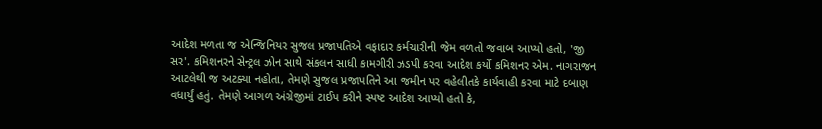આદેશ મળતા જ એન્જિનિયર સુજલ પ્રજાપતિએ વફાદાર કર્મચારીની જેમ વળતો જવાબ આપ્યો હતો, 'જી સર'. કમિશનરને સેન્ટ્રલ ઝોન સાથે સંકલન સાધી કામગીરી ઝડપી કરવા આદેશ કર્યો કમિશનર એમ. નાગરાજન આટલેથી જ અટક્યા નહોતા, તેમણે સુજલ પ્રજાપતિને આ જમીન પર વહેલીતકે કાર્યવાહી કરવા માટે દબાણ વધાર્યું હતું. તેમણે આગળ અંગ્રેજીમાં ટાઈપ કરીને સ્પષ્ટ આદેશ આપ્યો હતો કે,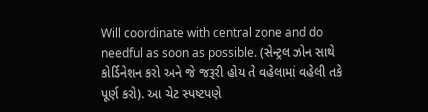Will coordinate with central zone and do needful as soon as possible. (સેન્ટ્રલ ઝોન સાથે કોર્ડિનેશન કરો અને જે જરૂરી હોય તે વહેલામાં વહેલી તકે પૂર્ણ કરો). આ ચેટ સ્પષ્ટપણે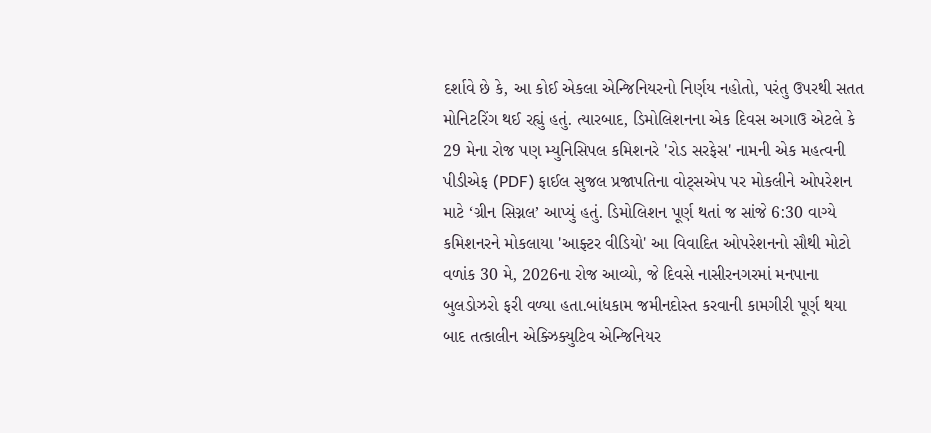દર્શાવે છે કે, આ કોઈ એકલા એન્જિનિયરનો નિર્ણય નહોતો, પરંતુ ઉપરથી સતત મોનિટરિંગ થઈ રહ્યું હતું. ત્યારબાદ, ડિમોલિશનના એક દિવસ અગાઉ એટલે કે 29 મેના રોજ પણ મ્યુનિસિપલ કમિશનરે 'રોડ સરફેસ' નામની એક મહત્વની પીડીએફ (PDF) ફાઈલ સુજલ પ્રજાપતિના વોટ્સએપ પર મોકલીને ઓપરેશન માટે ‘ગ્રીન સિગ્નલ’ આપ્યું હતું. ડિમોલિશન પૂર્ણ થતાં જ સાંજે 6:30 વાગ્યે કમિશનરને મોકલાયા 'આફ્ટર વીડિયો' આ વિવાદિત ઓપરેશનનો સૌથી મોટો વળાંક 30 મે, 2026ના રોજ આવ્યો, જે દિવસે નાસીરનગરમાં મનપાના બુલડોઝરો ફરી વળ્યા હતા.બાંધકામ જમીનદોસ્ત કરવાની કામગીરી પૂર્ણ થયા બાદ તત્કાલીન એક્ઝિક્યુટિવ એન્જિનિયર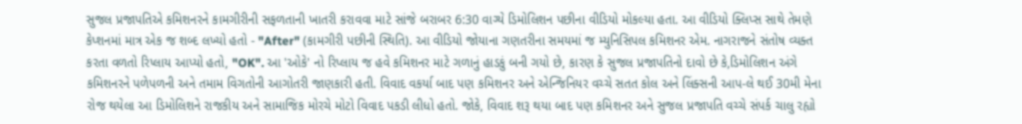સુજલ પ્રજાપતિએ કમિશનરને કામગીરીની સફળતાની ખાતરી કરાવવા માટે સાંજે બરાબર 6:30 વાગ્યે ડિમોલિશન પછીના વીડિયો મોકલ્યા હતા. આ વીડિયો ક્લિપ્સ સાથે તેમણે કેપ્શનમાં માત્ર એક જ શબ્દ લખ્યો હતો - "After" (કામગીરી પછીની સ્થિતિ). આ વીડિયો જોયાના ગણતરીના સમયમાં જ મ્યુનિસિપલ કમિશનર એમ. નાગરાજને સંતોષ વ્યક્ત કરતા વળતો રિપ્લાય આપ્યો હતો, "OK". આ 'ઓકે' નો રિપ્લાય જ હવે કમિશનર માટે ગળાનું હાડકું બની ગયો છે, કારણ કે સુજલ પ્રજાપતિનો દાવો છે કે,ડિમોલિશન અંગે કમિશનરને પળેપળની અને તમામ વિગતોની આગોતરી જાણકારી હતી. વિવાદ વકર્યા બાદ પણ કમિશનર અને એન્જિનિયર વચ્ચે સતત કોલ અને લિંક્સની આપ-લે થઈ 30મી મેના રોજ થયેલા આ ડિમોલિશને રાજકીય અને સામાજિક મોરચે મોટો વિવાદ પકડી લીધો હતો. જોકે, વિવાદ શરૂ થયા બાદ પણ કમિશનર અને સુજલ પ્રજાપતિ વચ્ચે સંપર્ક ચાલુ રહ્યો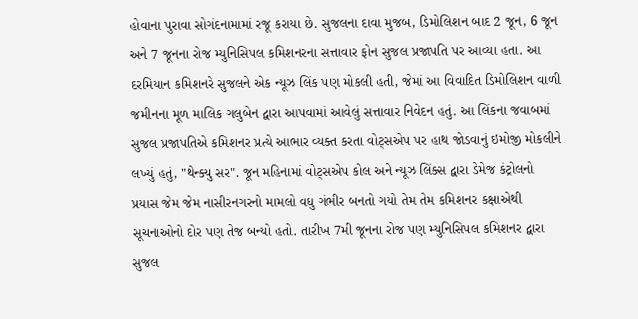હોવાના પુરાવા સોગંદનામામાં રજૂ કરાયા છે. સુજલના દાવા મુજબ, ડિમોલિશન બાદ 2 જૂન, 6 જૂન અને 7 જૂનના રોજ મ્યુનિસિપલ કમિશનરના સત્તાવાર ફોન સુજલ પ્રજાપતિ પર આવ્યા હતા. આ દરમિયાન કમિશનરે સુજલને એક ન્યૂઝ લિંક પણ મોકલી હતી, જેમાં આ વિવાદિત ડિમોલિશન વાળી જમીનના મૂળ માલિક ગલુબેન દ્વારા આપવામાં આવેલું સત્તાવાર નિવેદન હતું. આ લિંકના જવાબમાં સુજલ પ્રજાપતિએ કમિશનર પ્રત્યે આભાર વ્યક્ત કરતા વોટ્સએપ પર હાથ જોડવાનું ઇમોજી મોકલીને લખ્યું હતું, "થેન્ક્યુ સર". જૂન મહિનામાં વોટ્સએપ કોલ અને ન્યૂઝ લિંક્સ દ્વારા ડેમેજ કંટ્રોલનો પ્રયાસ જેમ જેમ નાસીરનગરનો મામલો વધુ ગંભીર બનતો ગયો તેમ તેમ કમિશનર કક્ષાએથી સૂચનાઓનો દોર પણ તેજ બન્યો હતો. તારીખ 7મી જૂનના રોજ પણ મ્યુનિસિપલ કમિશનર દ્વારા સુજલ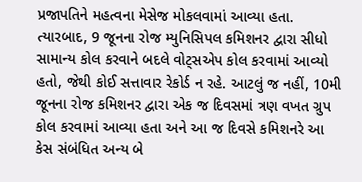પ્રજાપતિને મહત્વના મેસેજ મોકલવામાં આવ્યા હતા. ત્યારબાદ, 9 જૂનના રોજ મ્યુનિસિપલ કમિશનર દ્વારા સીધો સામાન્ય કોલ કરવાને બદલે વોટ્સએપ કોલ કરવામાં આવ્યો હતો, જેથી કોઈ સત્તાવાર રેકોર્ડ ન રહે. આટલું જ નહીં, 10મી જૂનના રોજ કમિશનર દ્વારા એક જ દિવસમાં ત્રણ વખત ગ્રુપ કોલ કરવામાં આવ્યા હતા અને આ જ દિવસે કમિશનરે આ કેસ સંબંધિત અન્ય બે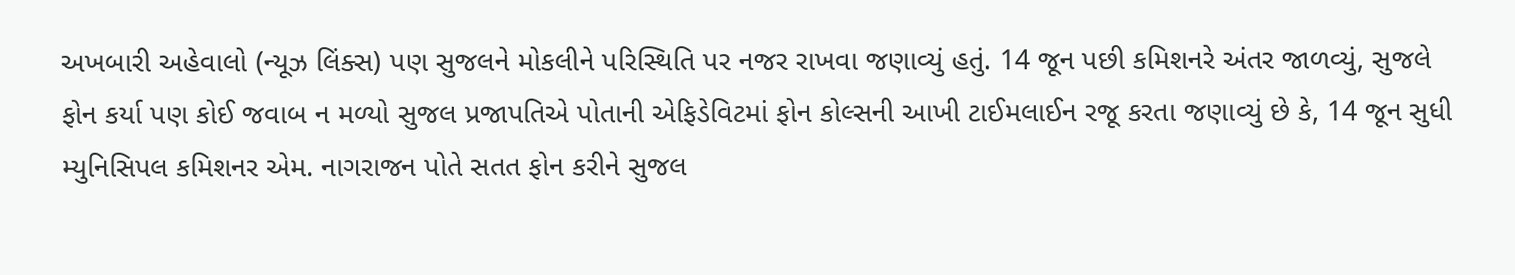અખબારી અહેવાલો (ન્યૂઝ લિંક્સ) પણ સુજલને મોકલીને પરિસ્થિતિ પર નજર રાખવા જણાવ્યું હતું. 14 જૂન પછી કમિશનરે અંતર જાળવ્યું, સુજલે ફોન કર્યા પણ કોઈ જવાબ ન મળ્યો સુજલ પ્રજાપતિએ પોતાની એફિડેવિટમાં ફોન કોલ્સની આખી ટાઈમલાઈન રજૂ કરતા જણાવ્યું છે કે, 14 જૂન સુધી મ્યુનિસિપલ કમિશનર એમ. નાગરાજન પોતે સતત ફોન કરીને સુજલ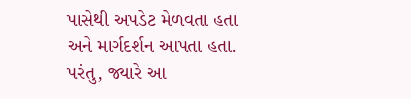પાસેથી અપડેટ મેળવતા હતા અને માર્ગદર્શન આપતા હતા. પરંતુ, જ્યારે આ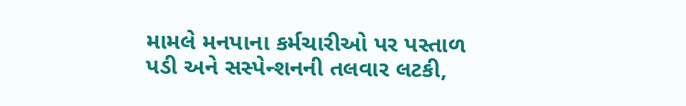મામલે મનપાના કર્મચારીઓ પર પસ્તાળ પડી અને સસ્પેન્શનની તલવાર લટકી,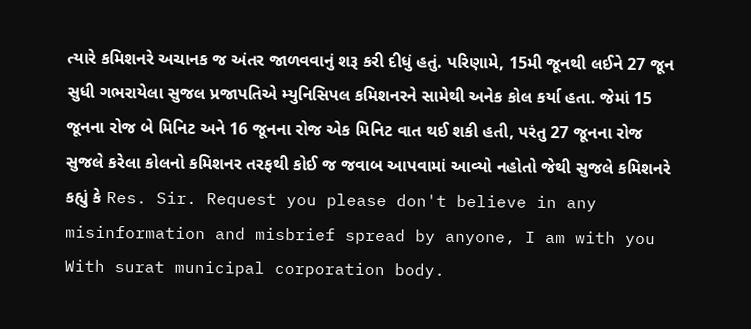ત્યારે કમિશનરે અચાનક જ અંતર જાળવવાનું શરૂ કરી દીધું હતું. પરિણામે, 15મી જૂનથી લઈને 27 જૂન સુધી ગભરાયેલા સુજલ પ્રજાપતિએ મ્યુનિસિપલ કમિશનરને સામેથી અનેક કોલ કર્યા હતા. જેમાં 15 જૂનના રોજ બે મિનિટ અને 16 જૂનના રોજ એક મિનિટ વાત થઈ શકી હતી, પરંતુ 27 જૂનના રોજ સુજલે કરેલા કોલનો કમિશનર તરફથી કોઈ જ જવાબ આપવામાં આવ્યો નહોતો જેથી સુજલે કમિશનરે કહ્યું કે Res. Sir. Request you please don't believe in any misinformation and misbrief spread by anyone, I am with you With surat municipal corporation body.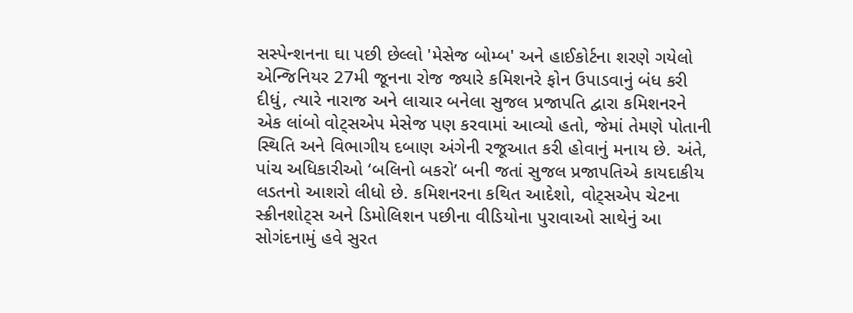સસ્પેન્શનના ઘા પછી છેલ્લો 'મેસેજ બોમ્બ' અને હાઈકોર્ટના શરણે ગયેલો એન્જિનિયર 27મી જૂનના રોજ જ્યારે કમિશનરે ફોન ઉપાડવાનું બંધ કરી દીધું, ત્યારે નારાજ અને લાચાર બનેલા સુજલ પ્રજાપતિ દ્વારા કમિશનરને એક લાંબો વોટ્સએપ મેસેજ પણ કરવામાં આવ્યો હતો, જેમાં તેમણે પોતાની સ્થિતિ અને વિભાગીય દબાણ અંગેની રજૂઆત કરી હોવાનું મનાય છે. અંતે, પાંચ અધિકારીઓ ‘બલિનો બકરો’ બની જતાં સુજલ પ્રજાપતિએ કાયદાકીય લડતનો આશરો લીધો છે. કમિશનરના કથિત આદેશો, વોટ્સએપ ચેટના સ્ક્રીનશોટ્સ અને ડિમોલિશન પછીના વીડિયોના પુરાવાઓ સાથેનું આ સોગંદનામું હવે સુરત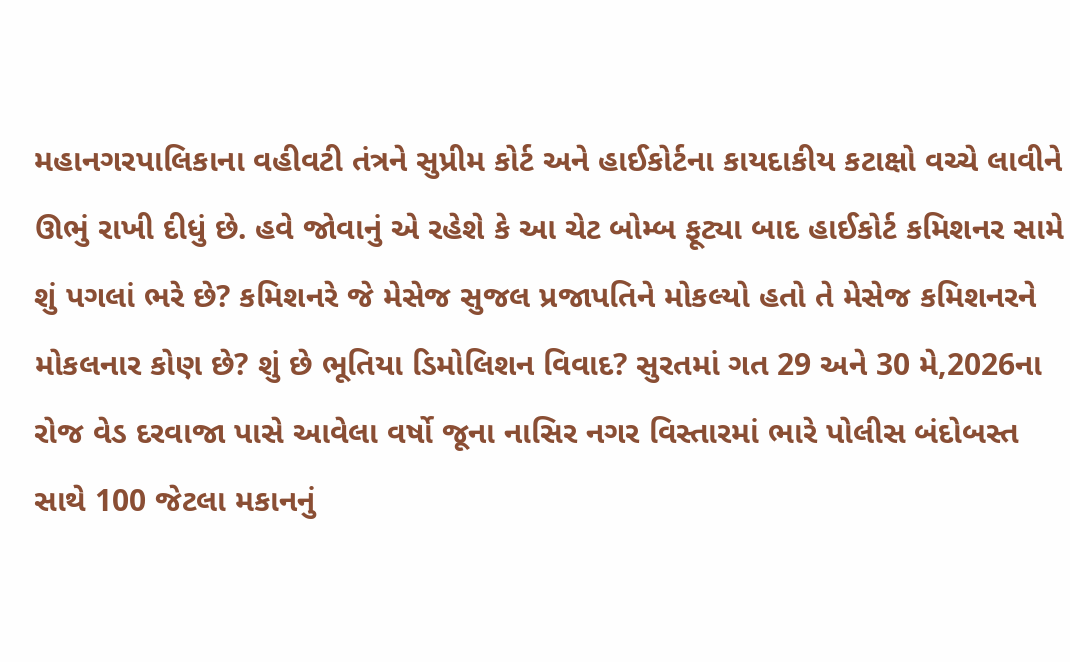મહાનગરપાલિકાના વહીવટી તંત્રને સુપ્રીમ કોર્ટ અને હાઈકોર્ટના કાયદાકીય કટાક્ષો વચ્ચે લાવીને ઊભું રાખી દીધું છે. હવે જોવાનું એ રહેશે કે આ ચેટ બોમ્બ ફૂટ્યા બાદ હાઈકોર્ટ કમિશનર સામે શું પગલાં ભરે છે? કમિશનરે જે મેસેજ સુજલ પ્રજાપતિને મોકલ્યો હતો તે મેસેજ કમિશનરને મોકલનાર કોણ છે? શું છે ભૂતિયા ડિમોલિશન વિવાદ? સુરતમાં ગત 29 અને 30 મે,2026ના રોજ વેડ દરવાજા પાસે આવેલા વર્ષો જૂના નાસિર નગર વિસ્તારમાં ભારે પોલીસ બંદોબસ્ત સાથે 100 જેટલા મકાનનું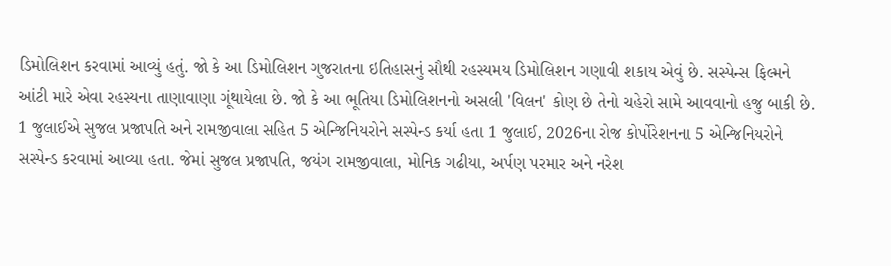ડિમોલિશન કરવામાં આવ્યું હતું. જો કે આ ડિમોલિશન ગુજરાતના ઇતિહાસનું સૌથી રહસ્યમય ડિમોલિશન ગણાવી શકાય એવું છે. સસ્પેન્સ ફિલ્મને આંટી મારે એવા રહસ્યના તાણાવાણા ગૂંથાયેલા છે. જો કે આ ભૂતિયા ડિમોલિશનનો અસલી 'વિલન' કોણ છે તેનો ચહેરો સામે આવવાનો હજુ બાકી છે. 1 જુલાઈએ સુજલ પ્રજાપતિ અને રામજીવાલા સહિત 5 એન્જિનિયરોને સસ્પેન્ડ કર્યા હતા 1 જુલાઈ, 2026ના રોજ કોર્પોરેશનના 5 એન્જિનિયરોને સસ્પેન્ડ કરવામાં આવ્યા હતા. જેમાં સુજલ પ્રજાપતિ, જયંગ રામજીવાલા, મોનિક ગઢીયા, અર્પણ પરમાર અને નરેશ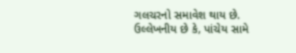ગલચરનો સમાવેશ થાય છે. ઉલ્લેખનીય છે કે, પાંચેય સામે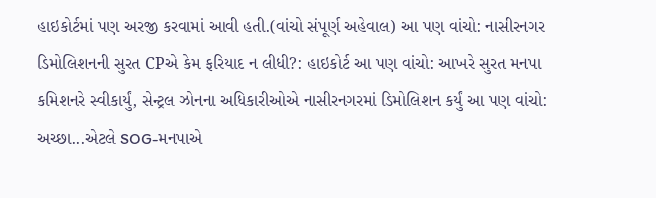હાઇકોર્ટમાં પણ અરજી કરવામાં આવી હતી.(વાંચો સંપૂર્ણ અહેવાલ) આ પણ વાંચો: નાસીરનગર ડિમોલિશનની સુરત CPએ કેમ ફરિયાદ ન લીધી?: હાઇકોર્ટ આ પણ વાંચો: આખરે સુરત મનપા કમિશનરે સ્વીકાર્યું, સેન્ટ્રલ ઝોનના અધિકારીઓએ નાસીરનગરમાં ડિમોલિશન કર્યું આ પણ વાંચો: અચ્છા...એટલે SOG-મનપાએ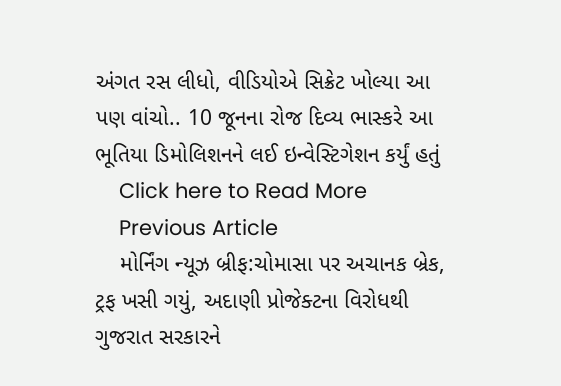અંગત રસ લીધો, વીડિયોએ સિક્રેટ ખોલ્યા આ પણ વાંચો.. 10 જૂનના રોજ દિવ્ય ભાસ્કરે આ ભૂતિયા ડિમોલિશનને લઈ ઇન્વેસ્ટિગેશન કર્યું હતું
    Click here to Read More
    Previous Article
    મોર્નિંગ ન્યૂઝ બ્રીફ:ચોમાસા પર અચાનક બ્રેક, ટ્રફ ખસી ગયું, અદાણી પ્રોજેક્ટના વિરોધથી ગુજરાત સરકારને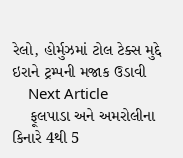રેલો, હોર્મુઝમાં ટોલ ટેક્સ મુદ્દે ઇરાને ટ્રમ્પની મજાક ઉડાવી
    Next Article
    ફૂલપાડા અને અમરોલીના કિનારે 4થી 5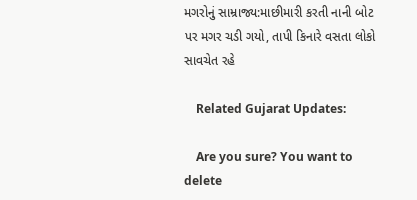મગરોનું સામ્રાજ્ય:માછીમારી કરતી નાની બોટ પર મગર ચડી ગયો, તાપી કિનારે વસતા લોકો સાવચેત રહે

    Related Gujarat Updates:

    Are you sure? You want to delete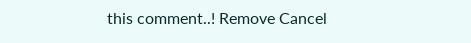this comment..! Remove Cancel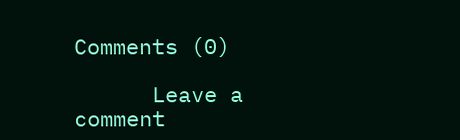Comments (0)

      Leave a comment